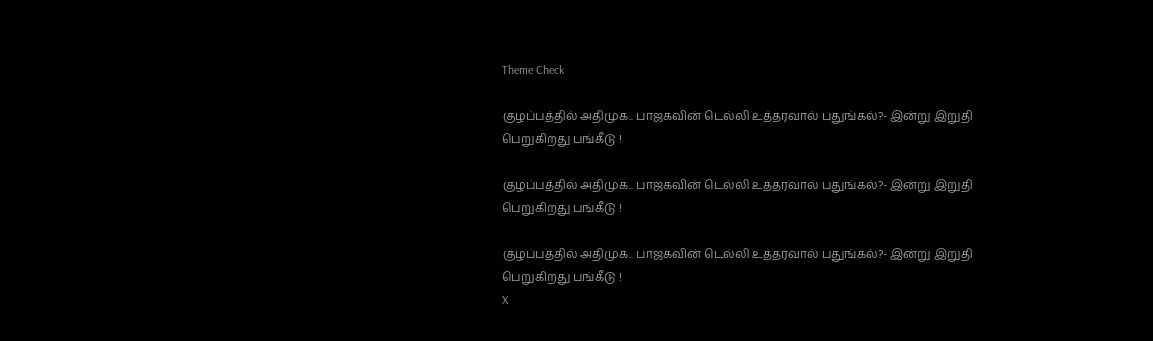Theme Check

குழப்பத்தில் அதிமுக.. பாஜகவின் டெல்லி உத்தரவால் பதுங்கல்?- இன்று இறுதி பெறுகிறது பங்கீடு !

குழப்பத்தில் அதிமுக.. பாஜகவின் டெல்லி உத்தரவால் பதுங்கல்?- இன்று இறுதி பெறுகிறது பங்கீடு !

குழப்பத்தில் அதிமுக.. பாஜகவின் டெல்லி உத்தரவால் பதுங்கல்?- இன்று இறுதி பெறுகிறது பங்கீடு !
X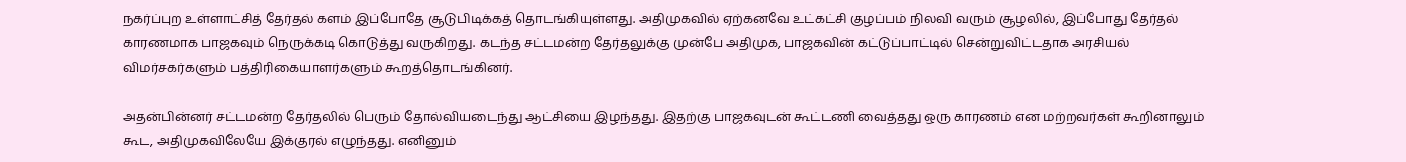நகர்ப்புற உள்ளாட்சித் தேர்தல் களம் இப்போதே சூடுபிடிக்கத் தொடங்கியுள்ளது. அதிமுகவில் ஏற்கனவே உட்கட்சி குழப்பம் நிலவி வரும் சூழலில், இப்போது தேர்தல் காரணமாக பாஜகவும் நெருக்கடி கொடுத்து வருகிறது. கடந்த சட்டமன்ற தேர்தலுக்கு முன்பே அதிமுக, பாஜகவின் கட்டுப்பாட்டில் சென்றுவிட்டதாக அரசியல் விமர்சகர்களும் பத்திரிகையாளர்களும் கூறத்தொடங்கினர்.

அதன்பின்னர் சட்டமன்ற தேர்தலில் பெரும் தோல்வியடைந்து ஆட்சியை இழந்தது. இதற்கு பாஜகவுடன் கூட்டணி வைத்தது ஒரு காரணம் என மற்றவர்கள் கூறினாலும் கூட, அதிமுகவிலேயே இக்குரல் எழுந்தது. எனினும்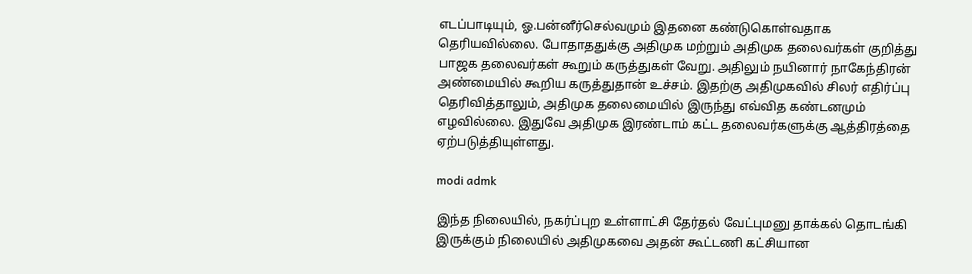எடப்பாடியும், ஓ.பன்னீர்செல்வமும் இதனை கண்டுகொள்வதாக தெரியவில்லை. போதாததுக்கு அதிமுக மற்றும் அதிமுக தலைவர்கள் குறித்து பாஜக தலைவர்கள் கூறும் கருத்துகள் வேறு. அதிலும் நயினார் நாகேந்திரன் அண்மையில் கூறிய கருத்துதான் உச்சம். இதற்கு அதிமுகவில் சிலர் எதிர்ப்பு தெரிவித்தாலும், அதிமுக தலைமையில் இருந்து எவ்வித கண்டனமும் எழவில்லை. இதுவே அதிமுக இரண்டாம் கட்ட தலைவர்களுக்கு ஆத்திரத்தை ஏற்படுத்தியுள்ளது.

modi admk

இந்த நிலையில், நகர்ப்புற உள்ளாட்சி தேர்தல் வேட்புமனு தாக்கல் தொடங்கி இருக்கும் நிலையில் அதிமுகவை அதன் கூட்டணி கட்சியான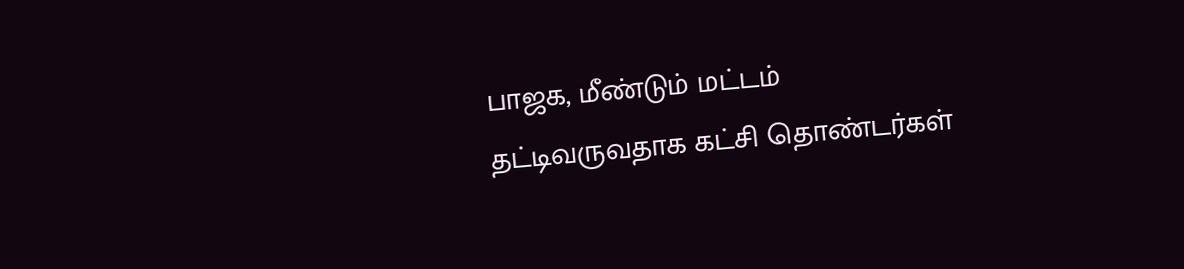பாஜக, மீண்டும் மட்டம் தட்டிவருவதாக கட்சி தொண்டர்கள்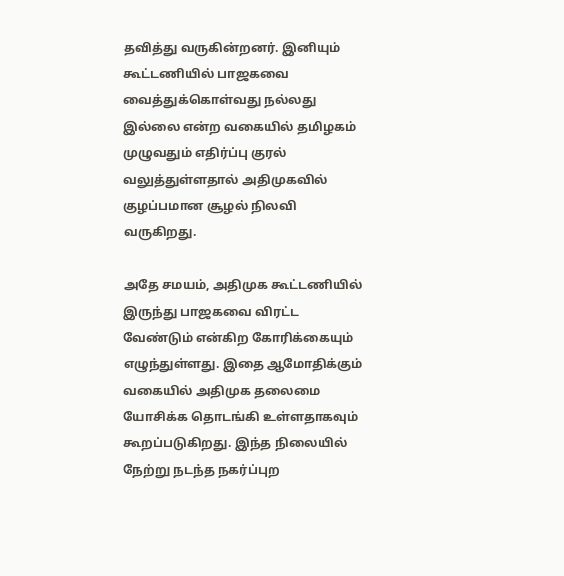தவித்து வருகின்றனர். இனியும் கூட்டணியில் பாஜகவை வைத்துக்கொள்வது நல்லது இல்லை என்ற வகையில் தமிழகம் முழுவதும் எதிர்ப்பு குரல் வலுத்துள்ளதால் அதிமுகவில் குழப்பமான சூழல் நிலவி வருகிறது.

அதே சமயம், அதிமுக கூட்டணியில் இருந்து பாஜகவை விரட்ட வேண்டும் என்கிற கோரிக்கையும் எழுந்துள்ளது. இதை ஆமோதிக்கும் வகையில் அதிமுக தலைமை யோசிக்க தொடங்கி உள்ளதாகவும் கூறப்படுகிறது. இந்த நிலையில் நேற்று நடந்த நகர்ப்புற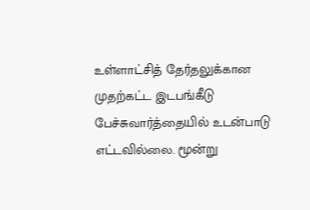உள்ளாட்சித் தேர்தலுக்கான முதற்கட்ட இடபங்கீடு பேச்சுவார்த்தையில் உடன்பாடு எட்டவில்லை. மூன்று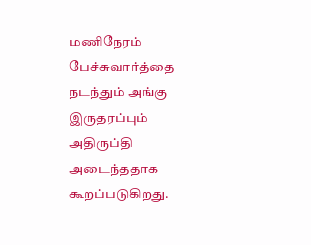மணிநேரம் பேச்சுவார்த்தை நடந்தும் அங்கு இருதரப்பும் அதிருப்தி அடைந்ததாக கூறப்படுகிறது.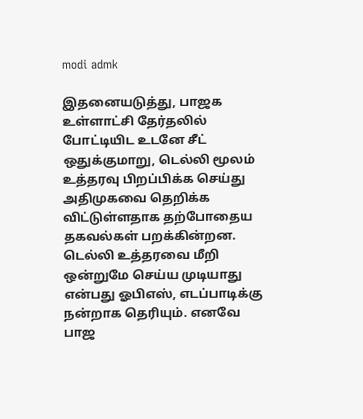modi admk

இதனையடுத்து, பாஜக உள்ளாட்சி தேர்தலில் போட்டியிட உடனே சீட் ஒதுக்குமாறு, டெல்லி மூலம் உத்தரவு பிறப்பிக்க செய்து அதிமுகவை தெறிக்க விட்டுள்ளதாக தற்போதைய தகவல்கள் பறக்கின்றன. டெல்லி உத்தரவை மீறி ஒன்றுமே செய்ய முடியாது என்பது ஓபிஎஸ், எடப்பாடிக்கு நன்றாக தெரியும். எனவே பாஜ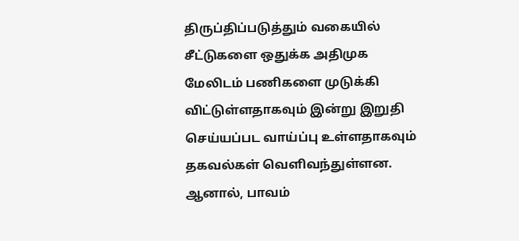திருப்திப்படுத்தும் வகையில் சீட்டுகளை ஒதுக்க அதிமுக மேலிடம் பணிகளை முடுக்கி விட்டுள்ளதாகவும் இன்று இறுதி செய்யப்பட வாய்ப்பு உள்ளதாகவும் தகவல்கள் வெளிவந்துள்ளன. ஆனால், பாவம்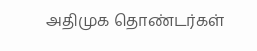அதிமுக தொண்டர்கள்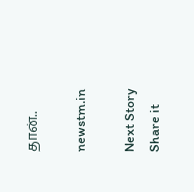தான்..

newstm.in

Next Story
Share it